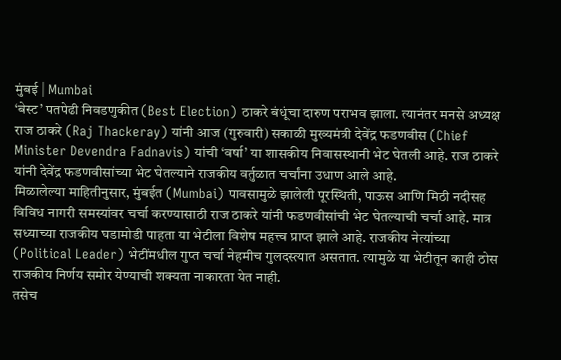मुंबई | Mumbai
‘बेस्ट’ पतपेढी निवडणुकीत (Best Election) ठाकरे बंधूंचा दारुण पराभव झाला. त्यानंतर मनसे अध्यक्ष राज ठाकरे (Raj Thackeray) यांनी आज (गुरुवारी) सकाळी मुख्यमंत्री देवेंद्र फडणवीस (Chief Minister Devendra Fadnavis) यांची ‘वर्षा’ या शासकीय निवासस्थानी भेट घेतली आहे. राज ठाकरे यांनी देवेंद्र फडणवीसांच्या भेट घेतल्याने राजकीय वर्तुळात चर्चांना उधाण आले आहे.
मिळालेल्या माहितीनुसार, मुंबईत (Mumbai) पावसामुळे झालेली पूरस्थिती, पाऊस आणि मिठी नदीसह विविध नागरी समस्यांवर चर्चा करण्यासाठी राज ठाकरे यांनी फडणवीसांची भेट घेतल्याची चर्चा आहे. मात्र सध्याच्या राजकीय घडामोडी पाहता या भेटीला विशेष महत्त्व प्राप्त झाले आहे. राजकीय नेत्यांच्या (Political Leader) भेटींमधील गुप्त चर्चा नेहमीच गुलदस्त्यात असतात. त्यामुळे या भेटीतून काही ठोस राजकीय निर्णय समोर येण्याची शक्यता नाकारता येत नाही.
तसेच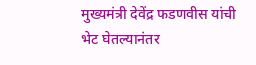मुख्यमंत्री देवेंद्र फडणवीस यांची भेट घेतल्यानंतर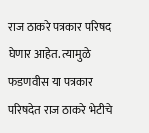राज ठाकरे पत्रकार परिषद घेणार आहेत. त्यामुळे फडणवीस या पत्रकार परिषदेत राज ठाकरे भेटीचे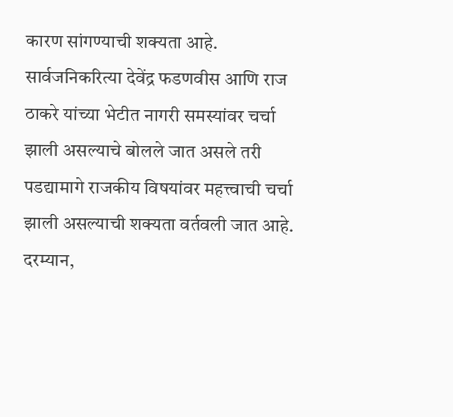कारण सांगण्याची शक्यता आहे. सार्वजनिकरित्या देवेंद्र फडणवीस आणि राज ठाकरे यांच्या भेटीत नागरी समस्यांवर चर्चा झाली असल्याचे बोलले जात असले तरी पडद्यामागे राजकीय विषयांवर महत्त्वाची चर्चा झाली असल्याची शक्यता वर्तवली जात आहे.
दरम्यान,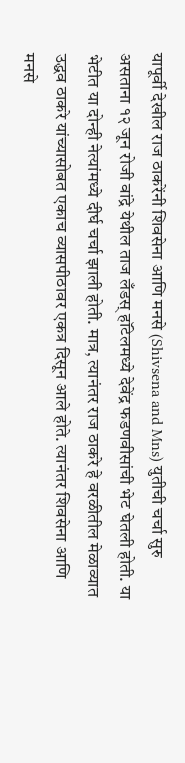यापूर्वी देखील राज ठाकरेंनी शिवसेना आणि मनसे (Shivsena and Mns) युतीची चर्चा सुरु असताना १२ जून रोजी वांद्रे येथील ताज लँडस् हॉटेलमध्ये देवेंद्र फडणवीसांची भेट घेतली होती. या भेटीत या दोन्ही नेत्यांमध्ये दीर्घ चर्चा झाली होती. मात्र, त्यानंतर राज ठाकरे हे वरळीतील मेळाव्यात उद्धव ठाकरे यांच्यासोबत एकाच व्यासपीठावर एकत्र दिसून आले होते. त्यानंतर शिवसेना आणि मनसे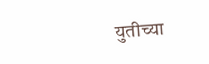युतीच्या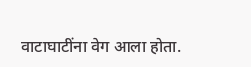वाटाघाटींना वेग आला होता.